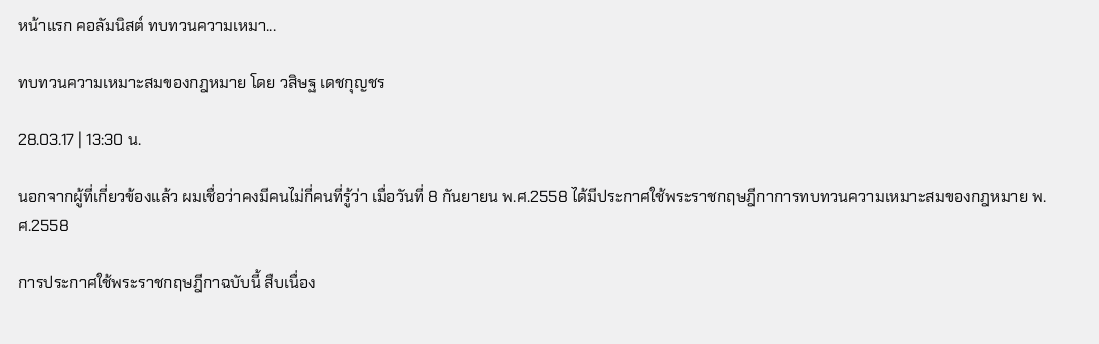หน้าแรก คอลัมนิสต์ ทบทวนความเหมา...

ทบทวนความเหมาะสมของกฎหมาย โดย วสิษฐ เดชกุญชร

28.03.17 | 13:30 น.

นอกจากผู้ที่เกี่ยวข้องแล้ว ผมเชื่อว่าคงมีคนไม่กี่คนที่รู้ว่า เมื่อวันที่ 8 กันยายน พ.ศ.2558 ได้มีประกาศใช้พระราชกฤษฎีกาการทบทวนความเหมาะสมของกฎหมาย พ.ศ.2558

การประกาศใช้พระราชกฤษฎีกาฉบับนี้ สืบเนื่อง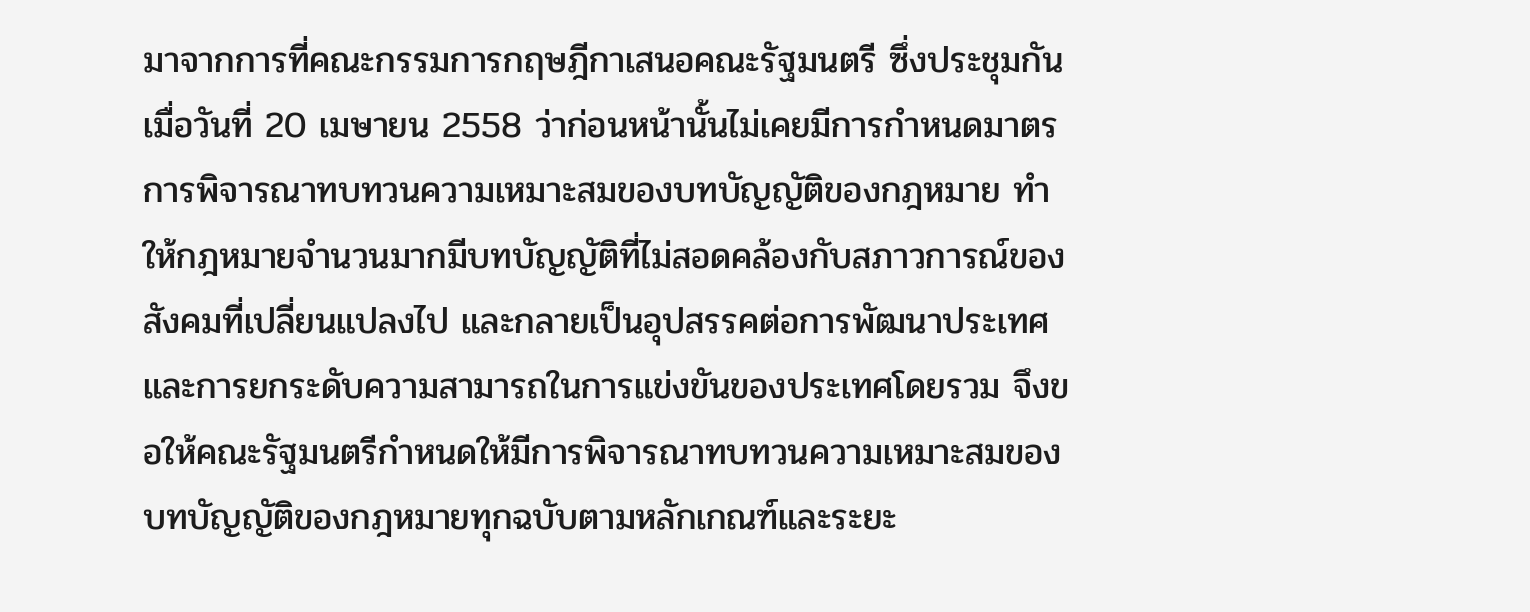มาจากการที่คณะกรรมการกฤษฎีกาเสนอคณะรัฐมนตรี ซึ่งประชุมกันเมื่อวันที่ 20 เมษายน 2558 ว่าก่อนหน้านั้นไม่เคยมีการกำหนดมาตรการพิจารณาทบทวนความเหมาะสมของบทบัญญัติของกฎหมาย ทำให้กฎหมายจำนวนมากมีบทบัญญัติที่ไม่สอดคล้องกับสภาวการณ์ของสังคมที่เปลี่ยนแปลงไป และกลายเป็นอุปสรรคต่อการพัฒนาประเทศ และการยกระดับความสามารถในการแข่งขันของประเทศโดยรวม จึงขอให้คณะรัฐมนตรีกำหนดให้มีการพิจารณาทบทวนความเหมาะสมของบทบัญญัติของกฎหมายทุกฉบับตามหลักเกณฑ์และระยะ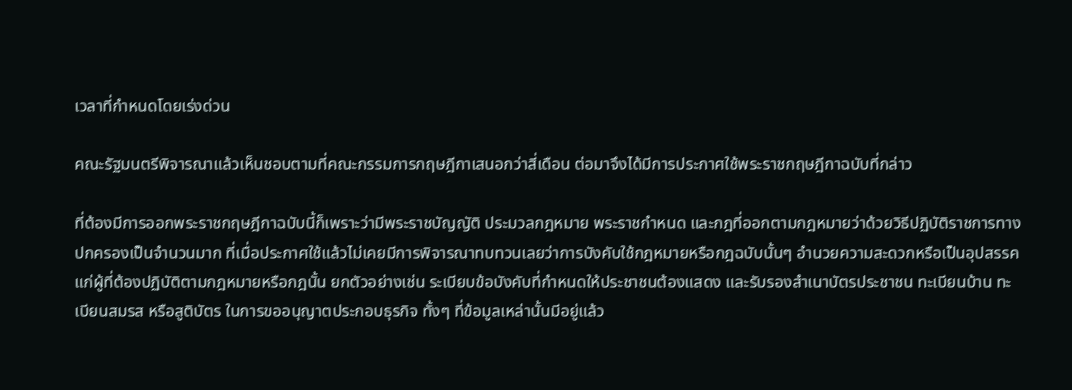เวลาที่กำหนดโดยเร่งด่วน

คณะรัฐมนตรีพิจารณาแล้วเห็นชอบตามที่คณะกรรมการกฤษฎีกาเสนอกว่าสี่เดือน ต่อมาจึงได้มีการประกาศใช้พระราชกฤษฎีกาฉบับที่กล่าว

ที่ต้องมีการออกพระราชกฤษฎีกาฉบับนี้ก็เพราะว่ามีพระราชบัญญัติ ประมวลกฎหมาย พระราชกำหนด และกฎที่ออกตามกฎหมายว่าด้วยวิธีปฏิบัติราชการทางปกครองเป็นจำนวนมาก ที่เมื่อประกาศใช้แล้วไม่เคยมีการพิจารณาทบทวนเลยว่าการบังคับใช้กฎหมายหรือกฎฉบับนั้นๆ อำนวยความสะดวกหรือเป็นอุปสรรคแก่ผู้ที่ต้องปฏิบัติตามกฎหมายหรือกฎนั้น ยกตัวอย่างเช่น ระเบียบข้อบังคับที่กำหนดให้ประชาชนต้องแสดง และรับรองสำเนาบัตรประชาชน ทะเบียนบ้าน ทะเบียนสมรส หรือสูติบัตร ในการขออนุญาตประกอบธุรกิจ ทั้งๆ ที่ข้อมูลเหล่านั้นมีอยู่แล้ว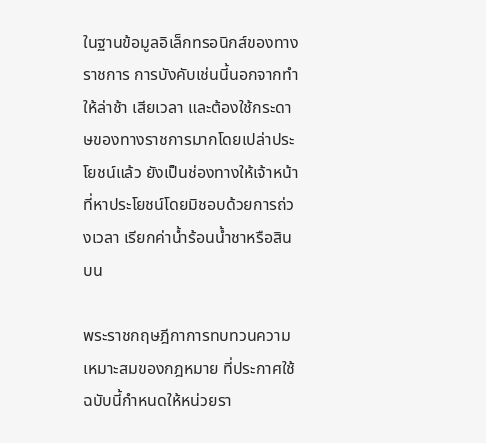ในฐานข้อมูลอิเล็กทรอนิกส์ของทางราชการ การบังคับเช่นนี้นอกจากทำให้ล่าช้า เสียเวลา และต้องใช้กระดาษของทางราชการมากโดยเปล่าประโยชน์แล้ว ยังเป็นช่องทางให้เจ้าหน้าที่หาประโยชน์โดยมิชอบด้วยการถ่วงเวลา เรียกค่าน้ำร้อนน้ำชาหรือสินบน

พระราชกฤษฎีกาการทบทวนความเหมาะสมของกฎหมาย ที่ประกาศใช้ฉบับนี้กำหนดให้หน่วยรา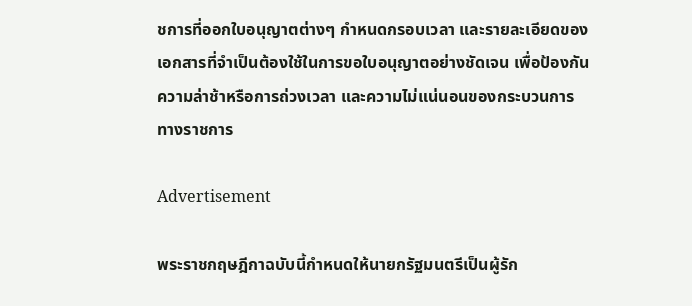ชการที่ออกใบอนุญาตต่างๆ กำหนดกรอบเวลา และรายละเอียดของเอกสารที่จำเป็นต้องใช้ในการขอใบอนุญาตอย่างชัดเจน เพื่อป้องกันความล่าช้าหรือการถ่วงเวลา และความไม่แน่นอนของกระบวนการทางราชการ

Advertisement

พระราชกฤษฎีกาฉบับนี้กำหนดให้นายกรัฐมนตรีเป็นผู้รัก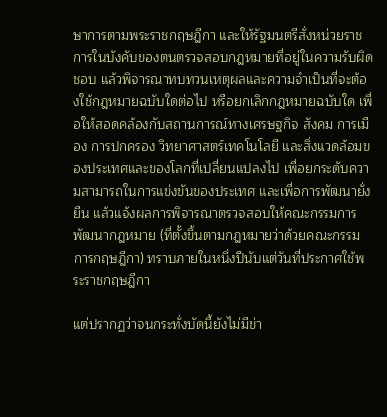ษาการตามพระราชกฤษฎีกา และให้รัฐมนตรีสั่งหน่วยราชการในบังคับของตนตรวจสอบกฎหมายที่อยู่ในความรับผิดชอบ แล้วพิจารณาทบทวนเหตุผลและความจำเป็นที่จะต้องใช้กฎหมายฉบับใดต่อไป หรือยกเลิกกฎหมายฉบับใด เพื่อให้สอดคล้องกับสถานการณ์ทางเศรษฐกิจ สังคม การเมือง การปกครอง วิทยาศาสตร์เทคโนโลยี และสิ่งแวดล้อมของประเทศและของโลกที่เปลี่ยนแปลงไป เพื่อยกระดับความสามารถในการแข่งขันของประเทศ และเพื่อการพัฒนายั่งยืน แล้วแจ้งผลการพิจารณาตรวจสอบให้คณะกรรมการพัฒนากฎหมาย (ที่ตั้งขึ้นตามกฎหมายว่าด้วยคณะกรรมการกฤษฎีกา) ทราบภายในหนึ่งปีนับแต่วันที่ประกาศใช้พระราชกฤษฎีกา

แต่ปรากฏว่าจนกระทั่งบัดนี้ยังไม่มีข่า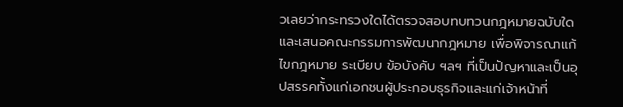วเลยว่ากระทรวงใดได้ตรวจสอบทบทวนกฎหมายฉบับใด และเสนอคณะกรรมการพัฒนากฎหมาย เพื่อพิจารณาแก้ไขกฎหมาย ระเบียบ ข้อบังคับ ฯลฯ ที่เป็นปัญหาและเป็นอุปสรรคทั้งแก่เอกชนผู้ประกอบธุรกิจและแก่เจ้าหน้าที่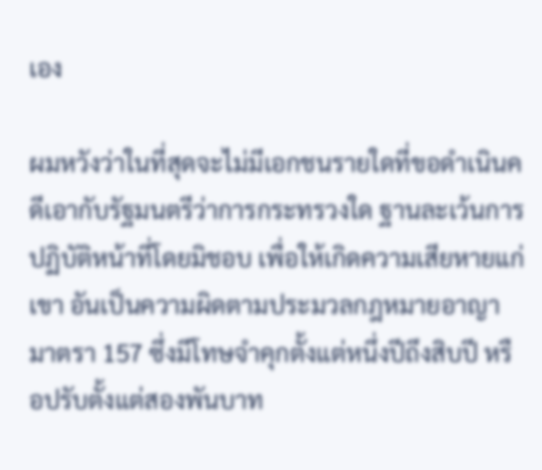เอง

ผมหวังว่าในที่สุดจะไม่มีเอกชนรายใดที่ขอดำเนินคดีเอากับรัฐมนตรีว่าการกระทรวงใด ฐานละเว้นการปฏิบัติหน้าที่โดยมิชอบ เพื่อให้เกิดความเสียหายแก่เขา อันเป็นความผิดตามประมวลกฎหมายอาญา มาตรา 157 ซึ่งมีโทษจำคุกตั้งแต่หนึ่งปีถึงสิบปี หรือปรับตั้งแต่สองพันบาท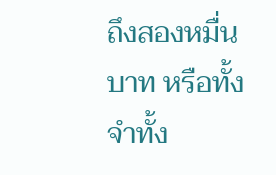ถึงสองหมื่นบาท หรือทั้งจำทั้ง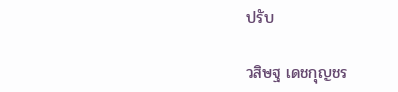ปรับ

วสิษฐ เดชกุญชร